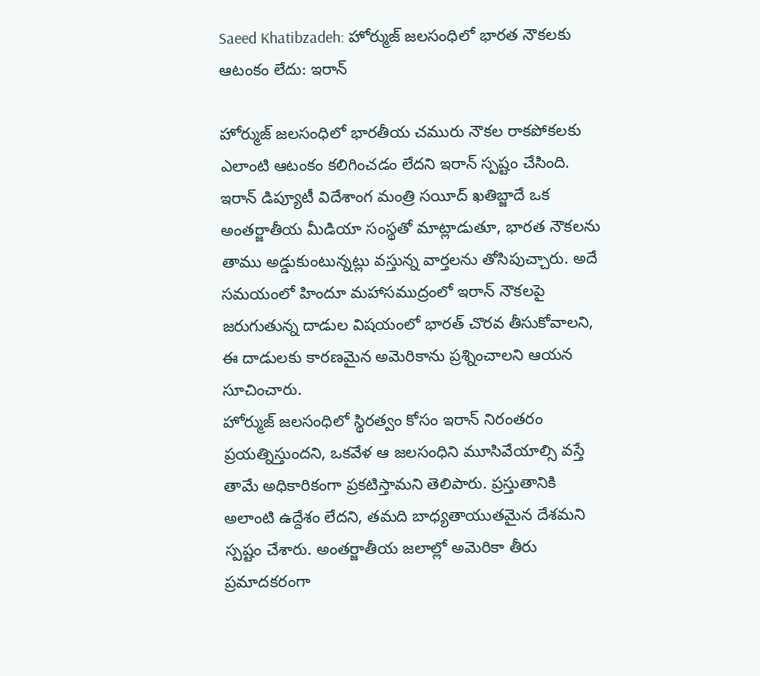Saeed Khatibzadeh: హోర్ముజ్ జలసంధిలో భారత నౌకలకు ఆటంకం లేదు: ఇరాన్

హోర్ముజ్ జలసంధిలో భారతీయ చమురు నౌకల రాకపోకలకు ఎలాంటి ఆటంకం కలిగించడం లేదని ఇరాన్ స్పష్టం చేసింది. ఇరాన్ డిప్యూటీ విదేశాంగ మంత్రి సయీద్ ఖతిబ్జాదే ఒక అంతర్జాతీయ మీడియా సంస్థతో మాట్లాడుతూ, భారత నౌకలను తాము అడ్డుకుంటున్నట్లు వస్తున్న వార్తలను తోసిపుచ్చారు. అదే సమయంలో హిందూ మహాసముద్రంలో ఇరాన్ నౌకలపై జరుగుతున్న దాడుల విషయంలో భారత్ చొరవ తీసుకోవాలని, ఈ దాడులకు కారణమైన అమెరికాను ప్రశ్నించాలని ఆయన సూచించారు.
హోర్ముజ్ జలసంధిలో స్థిరత్వం కోసం ఇరాన్ నిరంతరం ప్రయత్నిస్తుందని, ఒకవేళ ఆ జలసంధిని మూసివేయాల్సి వస్తే తామే అధికారికంగా ప్రకటిస్తామని తెలిపారు. ప్రస్తుతానికి అలాంటి ఉద్దేశం లేదని, తమది బాధ్యతాయుతమైన దేశమని స్పష్టం చేశారు. అంతర్జాతీయ జలాల్లో అమెరికా తీరు ప్రమాదకరంగా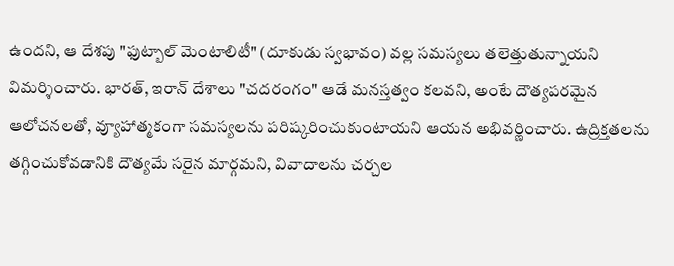ఉందని, ఆ దేశపు "ఫుట్బాల్ మెంటాలిటీ" (దూకుడు స్వభావం) వల్ల సమస్యలు తలెత్తుతున్నాయని విమర్శించారు. భారత్, ఇరాన్ దేశాలు "చదరంగం" ఆడే మనస్తత్వం కలవని, అంటే దౌత్యపరమైన ఆలోచనలతో, వ్యూహాత్మకంగా సమస్యలను పరిష్కరించుకుంటాయని ఆయన అభివర్ణించారు. ఉద్రిక్తతలను తగ్గించుకోవడానికి దౌత్యమే సరైన మార్గమని, వివాదాలను చర్చల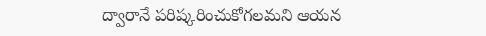ద్వారానే పరిష్కరించుకోగలమని ఆయన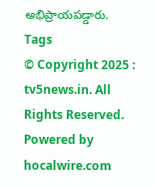అభిప్రాయపడ్డారు.
Tags
© Copyright 2025 : tv5news.in. All Rights Reserved. Powered by hocalwire.com